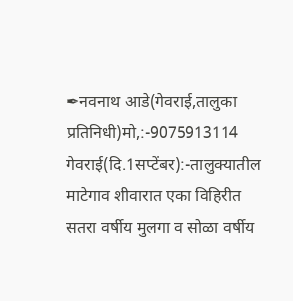✒नवनाथ आडे(गेवराई,तालुका प्रतिनिधी)मो,:-9075913114
गेवराई(दि.1सप्टेंबर):-तालुक्यातील माटेगाव शीवारात एका विहिरीत सतरा वर्षीय मुलगा व सोळा वर्षीय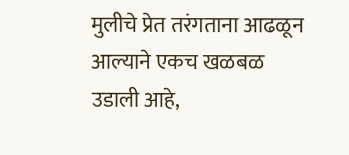मुलीचे प्रेत तरंगताना आढळून आल्याने एकच खळबळ उडाली आहे,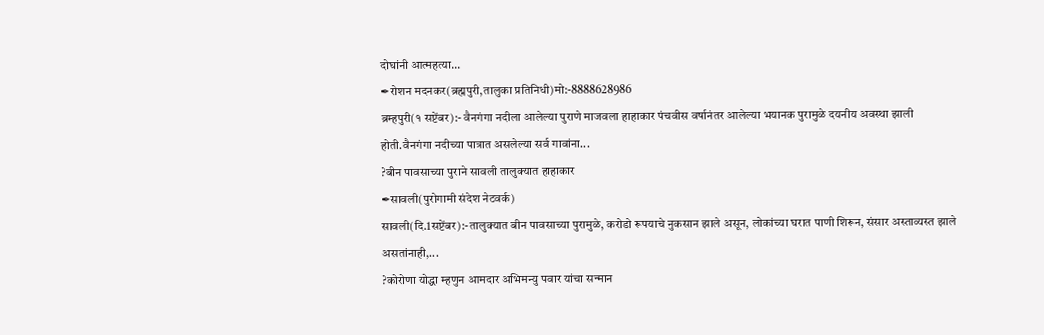दोघांनी आत्महत्या...
✒रोशन मदनकर(ब्रह्मपुरी,तालुका प्रतिनिधी)मो:-8888628986
ब्रम्हपुरी(१ सप्टेंबर):- वैनगंगा नदीला आलेल्या पुराणे माजवला हाहाकार पंचवीस वर्षानंतर आलेल्या भयानक पुरामुळे दयनीय अवस्था झाली होती.वैनगंगा नदीच्या पात्रात असलेल्या सर्व गावांना...
?बीन पावसाच्या पुराने सावली तालुक्यात हाहाकार
✒सावली(पुरोगामी संदेश नेटवर्क)
सावली(दि.1सप्टेंबर):-तालुक्यात बीन पावसाच्या पुरामुळे, करोडो रूपयाचे नुकसान झाले असून, लोकांच्या घरात पाणी शिरून, संसार अस्ताव्यस्त झाले असतांनाही,...
?कोरोणा योद्धा म्हणुन आमदार अभिमन्यु पवार यांचा सन्मान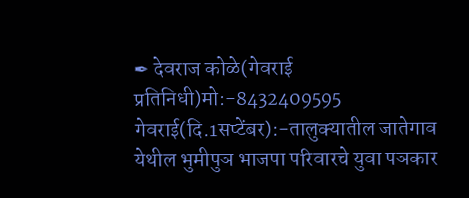✒ देवराज कोळे(गेवराई प्रतिनिधी)मो:-8432409595
गेवराई(दि.1सप्टेंबर):-तालुक्यातील जातेगाव येथील भुमीपुञ भाजपा परिवारचे युवा पञकार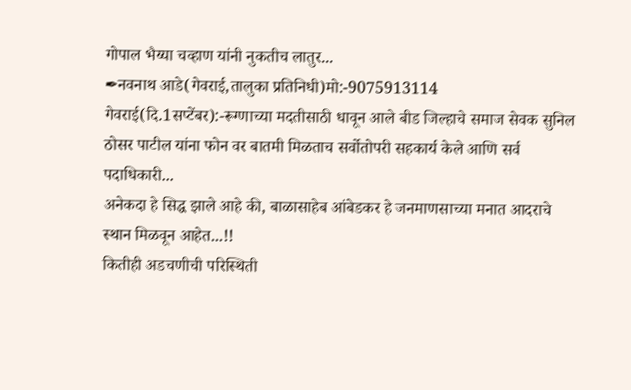गोपाल भैय्या चव्हाण यांनी नुकतीच लातुर...
✒नवनाथ आडे(गेवराई,तालुका प्रतिनिधी)मो:-9075913114
गेवराई(दि.1सप्टेंबर):-रूग्णाच्या मदतीसाठी धावून आले बीड जिल्हाचे समाज सेवक सुनिल ठोसर पाटील यांना फोन वर बातमी मिळताच सर्वोतोपरी सहकार्य केले आणि सर्व पदाधिकारी...
अनेकदा हे सिद्ध झाले आहे की, बाळासाहेब आंबेडकर हे जनमाणसाच्या मनात आदराचे स्थान मिळवून आहेत...!!
कितीही अडचणीची परिस्थिती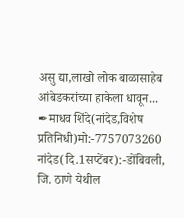असु द्या,लाखो लोक बाळासाहेब आंबेडकरांच्या हाकेला धावून...
✒माधव शिंदे(नांदेड,विशेष प्रतिनिधी)मो:-7757073260
नांदेड(दि.1सप्टेंबर):-डोंबिवली, जि. ठाणे येथील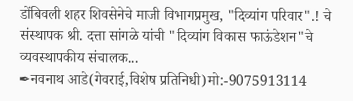डोंबिवली शहर शिवसेनेचे माजी विभागप्रमुख, "दिव्यांग परिवार".! चे संस्थापक श्री. दत्ता सांगळे यांची "दिव्यांग विकास फाऊंडेशन"चे व्यवस्थापकीय संचालक...
✒नवनाथ आडे(गेवराई,विशेष प्रतिनिधी)मो:-9075913114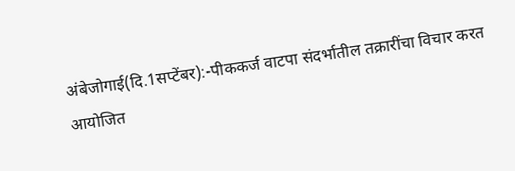अंबेजोगाई(दि.1सप्टेंबर):-पीककर्ज वाटपा संदर्भातील तक्रारींचा विचार करत आयोजित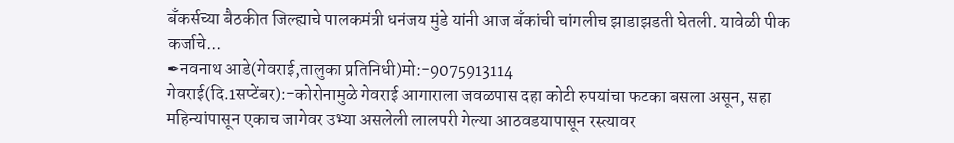बँकर्सच्या बैठकीत जिल्ह्याचे पालकमंत्री धनंजय मुंडे यांनी आज बँकांची चांगलीच झाडाझडती घेतली. यावेळी पीक कर्जाचे...
✒नवनाथ आडे(गेवराई,तालुका प्रतिनिधी)मो:-9075913114
गेवराई(दि.1सप्टेंबर):-कोरोनामुळे गेवराई आगाराला जवळपास दहा कोटी रुपयांचा फटका बसला असून, सहा महिन्यांपासून एकाच जागेवर उभ्या असलेली लालपरी गेल्या आठवडयापासून रस्त्यावर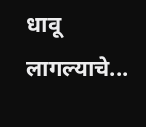धावू लागल्याचे...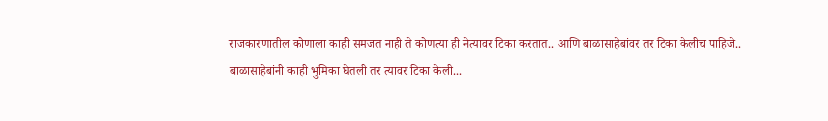राजकारणातील कोणाला काही समजत नाही ते कोणत्या ही नेत्यावर टिका करतात.. आणि बाळासाहेबांवर तर टिका केलीच पाहिजे..
बाळासाहेबांनी काही भुमिका घेतली तर त्यावर टिका केली...